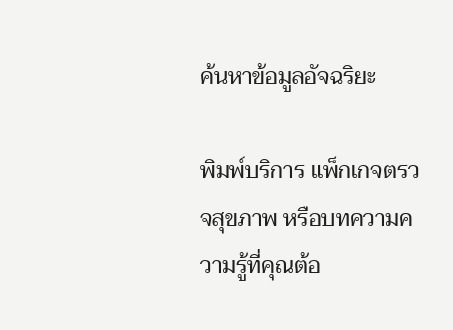ค้นหาข้อมูลอัจฉริยะ

พิมพ์บริการ แพ็กเกจตรวจสุขภาพ หรือบทความความรู้ที่คุณต้อ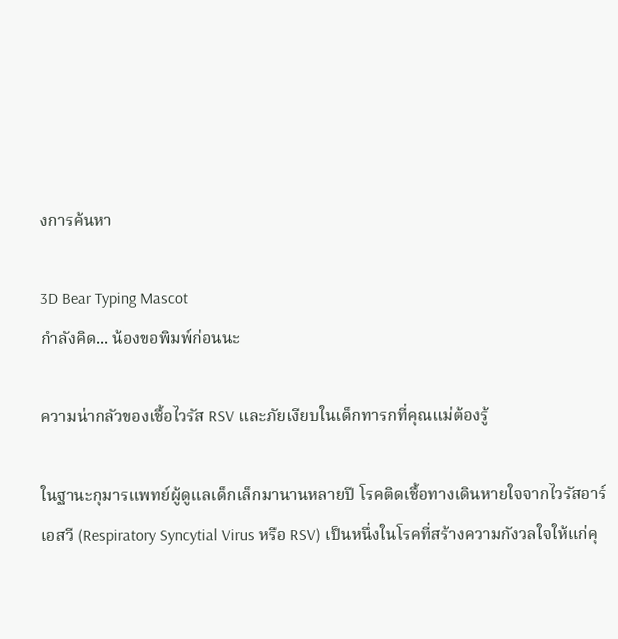งการค้นหา

3D Bear Typing Mascot
กำลังคิด... น้องขอพิมพ์ก่อนนะ

ความน่ากลัวของเชื้อไวรัส RSV และภัยเงียบในเด็กทารกที่คุณแม่ต้องรู้

ในฐานะกุมารแพทย์ผู้ดูแลเด็กเล็กมานานหลายปี โรคติดเชื้อทางเดินหายใจจากไวรัสอาร์เอสวี (Respiratory Syncytial Virus หรือ RSV) เป็นหนึ่งในโรคที่สร้างความกังวลใจให้แก่คุ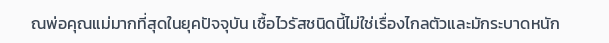ณพ่อคุณแม่มากที่สุดในยุคปัจจุบัน เชื้อไวรัสชนิดนี้ไม่ใช่เรื่องไกลตัวและมักระบาดหนัก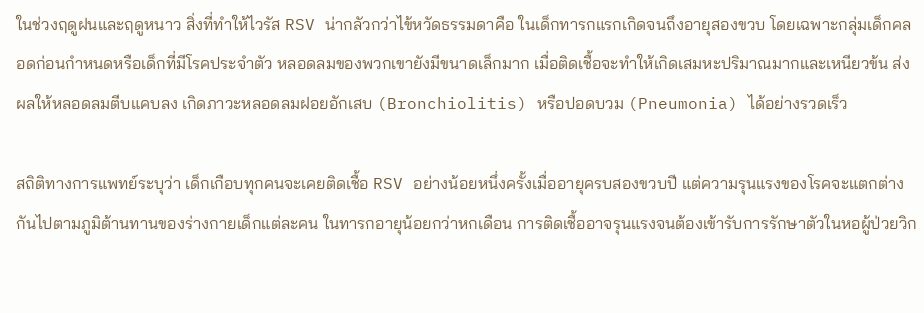ในช่วงฤดูฝนและฤดูหนาว สิ่งที่ทำให้ไวรัส RSV น่ากลัวกว่าไข้หวัดธรรมดาคือ ในเด็กทารกแรกเกิดจนถึงอายุสองขวบ โดยเฉพาะกลุ่มเด็กคลอดก่อนกำหนดหรือเด็กที่มีโรคประจำตัว หลอดลมของพวกเขายังมีขนาดเล็กมาก เมื่อติดเชื้อจะทำให้เกิดเสมหะปริมาณมากและเหนียวข้น ส่งผลให้หลอดลมตีบแคบลง เกิดภาวะหลอดลมฝอยอักเสบ (Bronchiolitis) หรือปอดบวม (Pneumonia) ได้อย่างรวดเร็ว

สถิติทางการแพทย์ระบุว่า เด็กเกือบทุกคนจะเคยติดเชื้อ RSV อย่างน้อยหนึ่งครั้งเมื่ออายุครบสองขวบปี แต่ความรุนแรงของโรคจะแตกต่างกันไปตามภูมิต้านทานของร่างกายเด็กแต่ละคน ในทารกอายุน้อยกว่าหกเดือน การติดเชื้ออาจรุนแรงจนต้องเข้ารับการรักษาตัวในหอผู้ป่วยวิก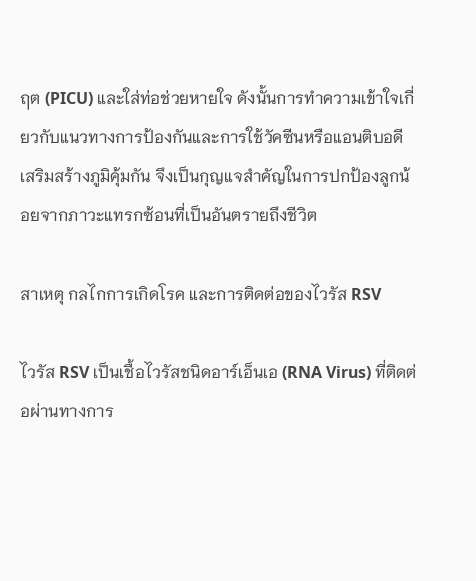ฤต (PICU) และใส่ท่อช่วยหายใจ ดังนั้นการทำความเข้าใจเกี่ยวกับแนวทางการป้องกันและการใช้วัคซีนหรือแอนติบอดีเสริมสร้างภูมิคุ้มกัน จึงเป็นกุญแจสำคัญในการปกป้องลูกน้อยจากภาวะแทรกซ้อนที่เป็นอันตรายถึงชีวิต

สาเหตุ กลไกการเกิดโรค และการติดต่อของไวรัส RSV

ไวรัส RSV เป็นเชื้อไวรัสชนิดอาร์เอ็นเอ (RNA Virus) ที่ติดต่อผ่านทางการ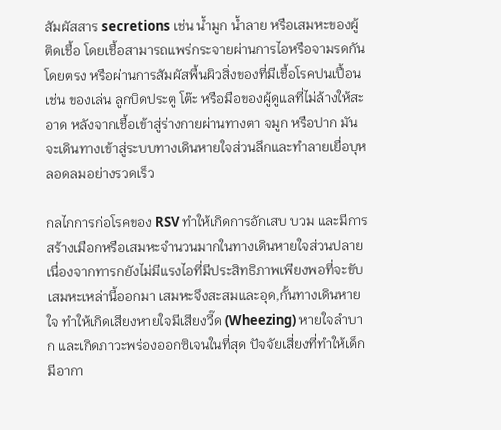สัมผัสสาร secretions เช่น น้ำมูก น้ำลาย หรือเสมหะของผู้ติดเชื้อ โดยเชื้อสามารถแพร่กระจายผ่านการไอหรือจามรดกันโดยตรง หรือผ่านการสัมผัสพื้นผิวสิ่งของที่มีเชื้อโรคปนเปื้อน เช่น ของเล่น ลูกบิดประตู โต๊ะ หรือมือของผู้ดูแลที่ไม่ล้างให้สะอาด หลังจากเชื้อเข้าสู่ร่างกายผ่านทางตา จมูก หรือปาก มันจะเดินทางเข้าสู่ระบบทางเดินหายใจส่วนลึกและทำลายเยื่อบุหลอดลมอย่างรวดเร็ว

กลไกการก่อโรคของ RSV ทำให้เกิดการอักเสบ บวม และมีการสร้างเมือกหรือเสมหะจำนวนมากในทางเดินหายใจส่วนปลาย เนื่องจากทารกยังไม่มีแรงไอที่มีประสิทธิภาพเพียงพอที่จะขับเสมหะเหล่านี้ออกมา เสมหะจึงสะสมและอุด,กั้นทางเดินหายใจ ทำให้เกิดเสียงหายใจมีเสียงวี๊ด (Wheezing) หายใจลำบาก และเกิดภาวะพร่องออกซิเจนในที่สุด ปัจจัยเสี่ยงที่ทำให้เด็กมีอากา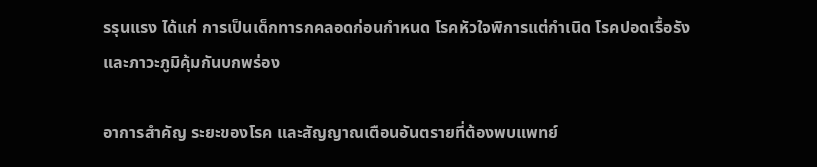รรุนแรง ได้แก่ การเป็นเด็กทารกคลอดก่อนกำหนด โรคหัวใจพิการแต่กำเนิด โรคปอดเรื้อรัง และภาวะภูมิคุ้มกันบกพร่อง

อาการสำคัญ ระยะของโรค และสัญญาณเตือนอันตรายที่ต้องพบแพทย์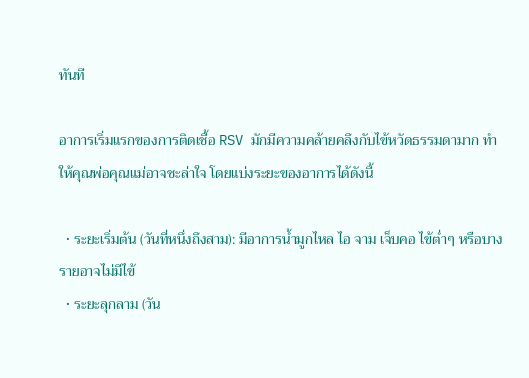ทันที

อาการเริ่มแรกของการติดเชื้อ RSV มักมีความคล้ายคลึงกับไข้หวัดธรรมดามาก ทำให้คุณพ่อคุณแม่อาจชะล่าใจ โดยแบ่งระยะของอาการได้ดังนี้

  • ระยะเริ่มต้น (วันที่หนึ่งถึงสาม): มีอาการน้ำมูกไหล ไอ จาม เจ็บคอ ไข้ต่ำๆ หรือบางรายอาจไม่มีไข้
  • ระยะลุกลาม (วัน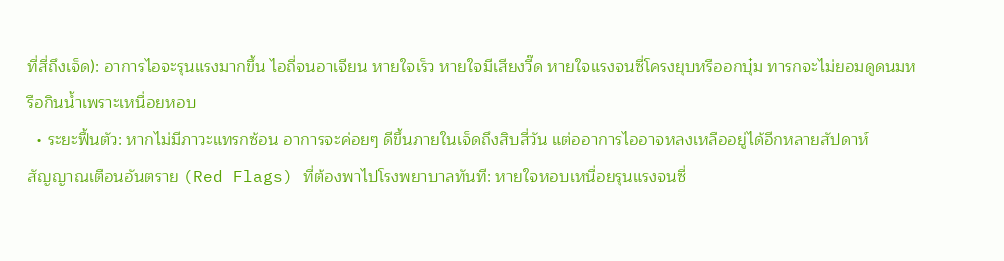ที่สี่ถึงเจ็ด): อาการไอจะรุนแรงมากขึ้น ไอถี่จนอาเจียน หายใจเร็ว หายใจมีเสียงวี๊ด หายใจแรงจนซี่โครงยุบหรืออกบุ๋ม ทารกจะไม่ยอมดูดนมหรือกินน้ำเพราะเหนื่อยหอบ
  • ระยะฟื้นตัว: หากไม่มีภาวะแทรกซ้อน อาการจะค่อยๆ ดีขึ้นภายในเจ็ดถึงสิบสี่วัน แต่ออาการไออาจหลงเหลืออยู่ได้อีกหลายสัปดาห์
สัญญาณเตือนอันตราย (Red Flags) ที่ต้องพาไปโรงพยาบาลทันที: หายใจหอบเหนื่อยรุนแรงจนซี่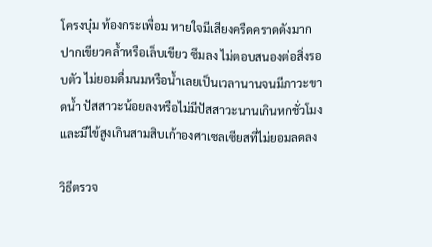โครงบุ๋ม ท้องกระเพื่อม หายใจมีเสียงครืดคราดดังมาก ปากเขียวคล้ำหรือเล็บเขียว ซึมลง ไม่ตอบสนองต่อสิ่งรอบตัว ไม่ยอมดื่มนมหรือน้ำเลยเป็นเวลานานจนมีภาวะขาดน้ำ ปัสสาวะน้อยลงหรือไม่มีปัสสาวะนานเกินหกชั่วโมง และมีไข้สูงเกินสามสิบเก้าองศาเซลเซียสที่ไม่ยอมลดลง

วิธีตรวจ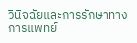วินิจฉัยและการรักษาทางการแพทย์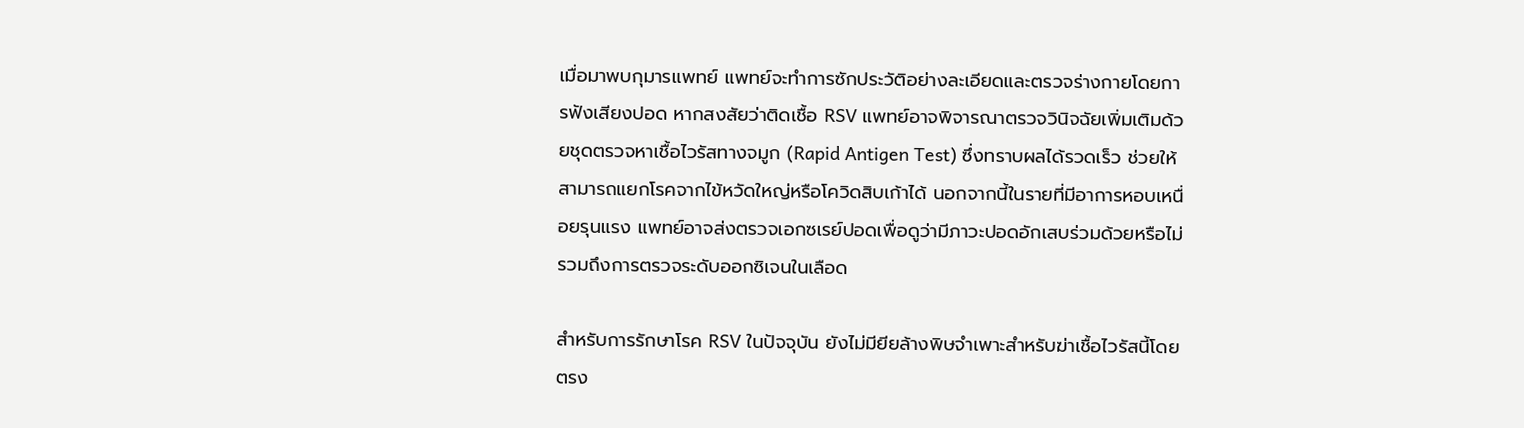เมื่อมาพบกุมารแพทย์ แพทย์จะทำการซักประวัติอย่างละเอียดและตรวจร่างกายโดยการฟังเสียงปอด หากสงสัยว่าติดเชื้อ RSV แพทย์อาจพิจารณาตรวจวินิจฉัยเพิ่มเติมด้วยชุดตรวจหาเชื้อไวรัสทางจมูก (Rapid Antigen Test) ซึ่งทราบผลได้รวดเร็ว ช่วยให้สามารถแยกโรคจากไข้หวัดใหญ่หรือโควิดสิบเก้าได้ นอกจากนี้ในรายที่มีอาการหอบเหนื่อยรุนแรง แพทย์อาจส่งตรวจเอกซเรย์ปอดเพื่อดูว่ามีภาวะปอดอักเสบร่วมด้วยหรือไม่ รวมถึงการตรวจระดับออกซิเจนในเลือด

สำหรับการรักษาโรค RSV ในปัจจุบัน ยังไม่มียียล้างพิษจำเพาะสำหรับฆ่าเชื้อไวรัสนี้โดยตรง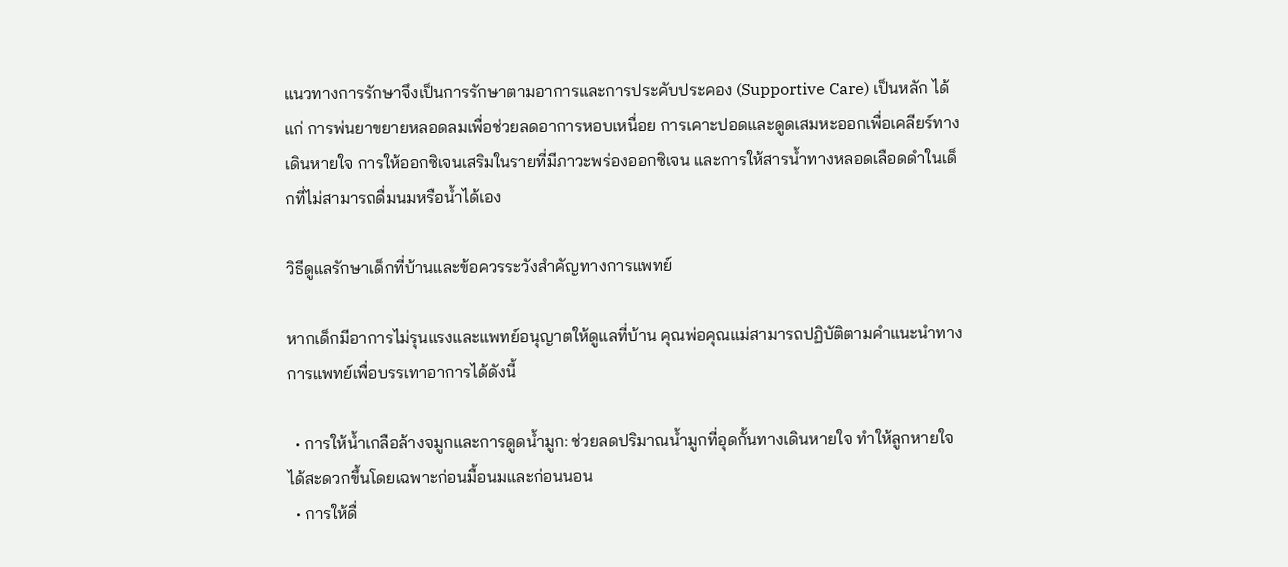แนวทางการรักษาจึงเป็นการรักษาตามอาการและการประคับประคอง (Supportive Care) เป็นหลัก ได้แก่ การพ่นยาขยายหลอดลมเพื่อช่วยลดอาการหอบเหนื่อย การเคาะปอดและดูดเสมหะออกเพื่อเคลียร์ทางเดินหายใจ การให้ออกซิเจนเสริมในรายที่มีภาวะพร่องออกซิเจน และการให้สารน้ำทางหลอดเลือดดำในเด็กที่ไม่สามารถดื่มนมหรือน้ำได้เอง

วิธีดูแลรักษาเด็กที่บ้านและข้อควรระวังสำคัญทางการแพทย์

หากเด็กมีอาการไม่รุนแรงและแพทย์อนุญาตให้ดูแลที่บ้าน คุณพ่อคุณแม่สามารถปฏิบัติตามคำแนะนำทางการแพทย์เพื่อบรรเทาอาการได้ดังนี้

  • การให้น้ำเกลือล้างจมูกและการดูดน้ำมูก: ช่วยลดปริมาณน้ำมูกที่อุดกั้นทางเดินหายใจ ทำให้ลูกหายใจได้สะดวกขึ้นโดยเฉพาะก่อนมื้อนมและก่อนนอน
  • การให้ดื่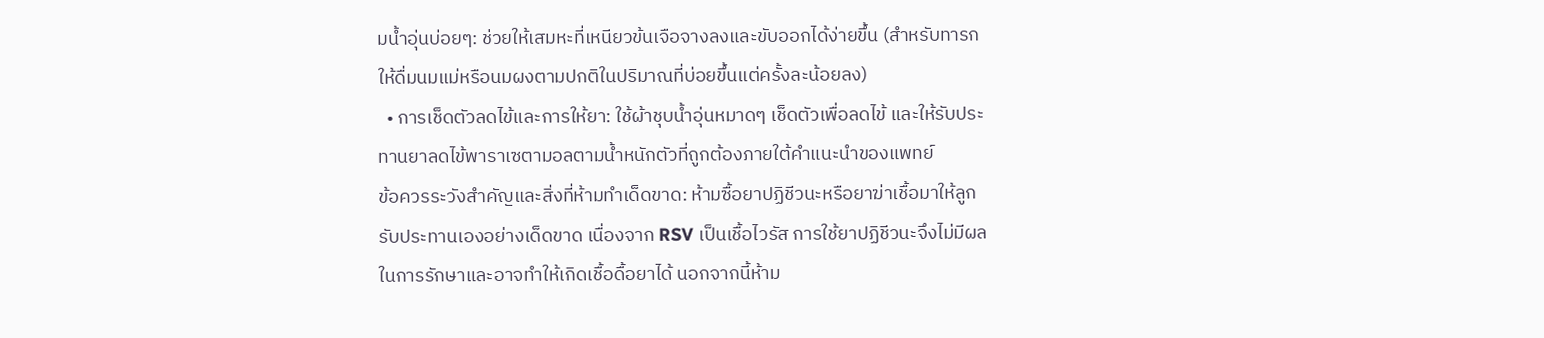มน้ำอุ่นบ่อยๆ: ช่วยให้เสมหะที่เหนียวข้นเจือจางลงและขับออกได้ง่ายขึ้น (สำหรับทารกให้ดื่มนมแม่หรือนมผงตามปกติในปริมาณที่บ่อยขึ้นแต่ครั้งละน้อยลง)
  • การเช็ดตัวลดไข้และการให้ยา: ใช้ผ้าชุบน้ำอุ่นหมาดๆ เช็ดตัวเพื่อลดไข้ และให้รับประทานยาลดไข้พาราเซตามอลตามน้ำหนักตัวที่ถูกต้องภายใต้คำแนะนำของแพทย์
ข้อควรระวังสำคัญและสิ่งที่ห้ามทำเด็ดขาด: ห้ามซื้อยาปฏิชีวนะหรือยาฆ่าเชื้อมาให้ลูกรับประทานเองอย่างเด็ดขาด เนื่องจาก RSV เป็นเชื้อไวรัส การใช้ยาปฏิชีวนะจึงไม่มีผลในการรักษาและอาจทำให้เกิดเชื้อดื้อยาได้ นอกจากนี้ห้าม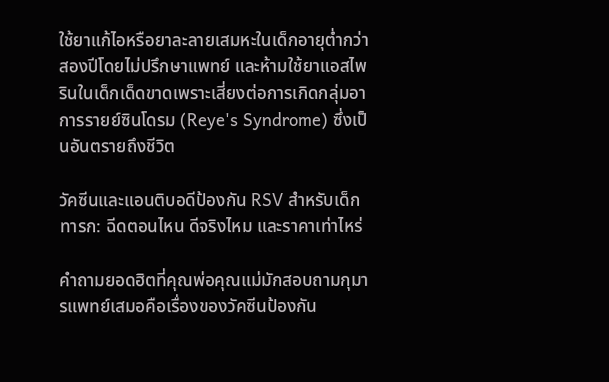ใช้ยาแก้ไอหรือยาละลายเสมหะในเด็กอายุต่ำกว่าสองปีโดยไม่ปรึกษาแพทย์ และห้ามใช้ยาแอสไพรินในเด็กเด็ดขาดเพราะเสี่ยงต่อการเกิดกลุ่มอาการรายย์ซินโดรม (Reye's Syndrome) ซึ่งเป็นอันตรายถึงชีวิต

วัคซีนและแอนติบอดีป้องกัน RSV สำหรับเด็กทารก: ฉีดตอนไหน ดีจริงไหม และราคาเท่าไหร่

คำถามยอดฮิตที่คุณพ่อคุณแม่มักสอบถามกุมารแพทย์เสมอคือเรื่องของวัคซีนป้องกัน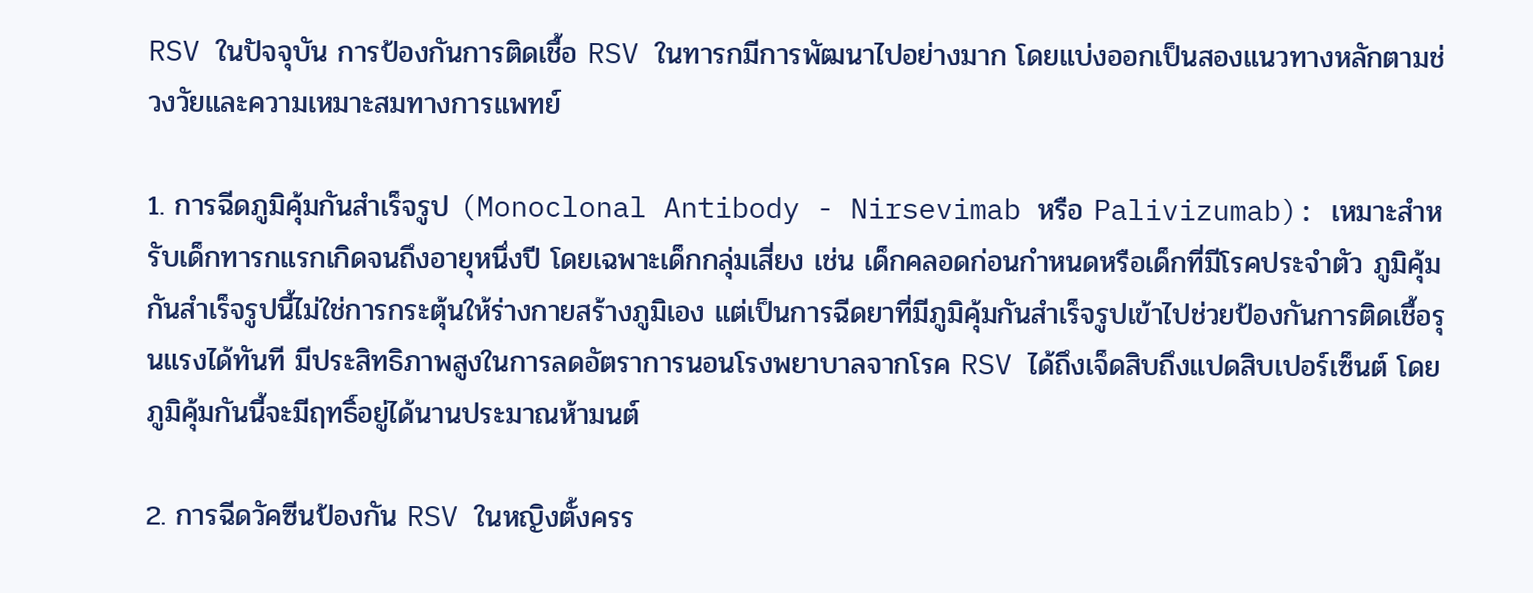RSV ในปัจจุบัน การป้องกันการติดเชื้อ RSV ในทารกมีการพัฒนาไปอย่างมาก โดยแบ่งออกเป็นสองแนวทางหลักตามช่วงวัยและความเหมาะสมทางการแพทย์

1. การฉีดภูมิคุ้มกันสำเร็จรูป (Monoclonal Antibody - Nirsevimab หรือ Palivizumab): เหมาะสำหรับเด็กทารกแรกเกิดจนถึงอายุหนึ่งปี โดยเฉพาะเด็กกลุ่มเสี่ยง เช่น เด็กคลอดก่อนกำหนดหรือเด็กที่มีโรคประจำตัว ภูมิคุ้มกันสำเร็จรูปนี้ไม่ใช่การกระตุ้นให้ร่างกายสร้างภูมิเอง แต่เป็นการฉีดยาที่มีภูมิคุ้มกันสำเร็จรูปเข้าไปช่วยป้องกันการติดเชื้อรุนแรงได้ทันที มีประสิทธิภาพสูงในการลดอัตราการนอนโรงพยาบาลจากโรค RSV ได้ถึงเจ็ดสิบถึงแปดสิบเปอร์เซ็นต์ โดยภูมิคุ้มกันนี้จะมีฤทธิ์อยู่ได้นานประมาณห้ามนต์

2. การฉีดวัคซีนป้องกัน RSV ในหญิงตั้งครร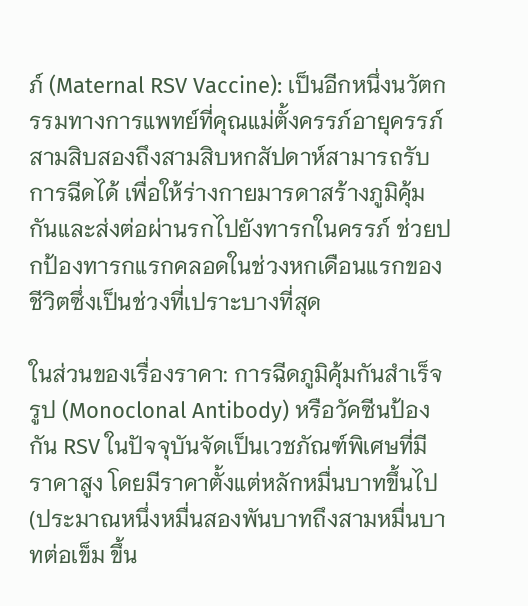ภ์ (Maternal RSV Vaccine): เป็นอีกหนึ่งนวัตกรรมทางการแพทย์ที่คุณแม่ตั้งครรภ์อายุครรภ์สามสิบสองถึงสามสิบหกสัปดาห์สามารถรับการฉีดได้ เพื่อให้ร่างกายมารดาสร้างภูมิคุ้มกันและส่งต่อผ่านรกไปยังทารกในครรภ์ ช่วยปกป้องทารกแรกคลอดในช่วงหกเดือนแรกของชีวิตซึ่งเป็นช่วงที่เปราะบางที่สุด

ในส่วนของเรื่องราคา: การฉีดภูมิคุ้มกันสำเร็จรูป (Monoclonal Antibody) หรือวัคซีนป้องกัน RSV ในปัจจุบันจัดเป็นเวชภัณฑ์พิเศษที่มีราคาสูง โดยมีราคาตั้งแต่หลักหมื่นบาทขึ้นไป (ประมาณหนึ่งหมื่นสองพันบาทถึงสามหมื่นบาทต่อเข็ม ขึ้น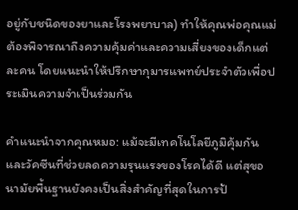อยู่กับชนิดของยาและโรงพยาบาล) ทำให้คุณพ่อคุณแม่ต้องพิจารณาถึงความคุ้มค่าและความเสี่ยงของเด็กแต่ละคน โดยแนะนำให้ปรึกษากุมารแพทย์ประจำตัวเพื่อประเมินความจำเป็นร่วมกัน

คำแนะนำจากคุณหมอ: แม้จะมีเทคโนโลยีภูมิคุ้มกันและวัคซีนที่ช่วยลดความรุนแรงของโรคได้ดี แต่สุขอนามัยพื้นฐานยังคงเป็นสิ่งสำคัญที่สุดในการป้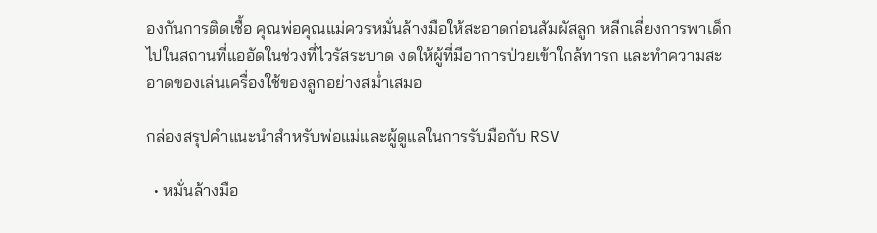องกันการติดเชื้อ คุณพ่อคุณแม่ควรหมั่นล้างมือให้สะอาดก่อนสัมผัสลูก หลีกเลี่ยงการพาเด็กไปในสถานที่แออัดในช่วงที่ไวรัสระบาด งดให้ผู้ที่มีอาการป่วยเข้าใกล้ทารก และทำความสะอาดของเล่นเครื่องใช้ของลูกอย่างสม่ำเสมอ

กล่องสรุปคำแนะนำสำหรับพ่อแม่และผู้ดูแลในการรับมือกับ RSV

  • หมั่นล้างมือ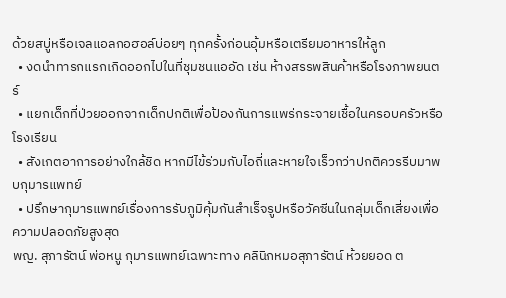ด้วยสบู่หรือเจลแอลกอฮอล์บ่อยๆ ทุกครั้งก่อนอุ้มหรือเตรียมอาหารให้ลูก
  • งดนำทารกแรกเกิดออกไปในที่ชุมชนแออัด เช่น ห้างสรรพสินค้าหรือโรงภาพยนตร์
  • แยกเด็กที่ป่วยออกจากเด็กปกติเพื่อป้องกันการแพร่กระจายเชื้อในครอบครัวหรือโรงเรียน
  • สังเกตอาการอย่างใกล้ชิด หากมีไข้ร่วมกับไอถี่และหายใจเร็วกว่าปกติควรรีบมาพบกุมารแพทย์
  • ปรึกษากุมารแพทย์เรื่องการรับภูมิคุ้มกันสำเร็จรูปหรือวัคซีนในกลุ่มเด็กเสี่ยงเพื่อความปลอดภัยสูงสุด
พญ. สุภารัตน์ พ่อหนู กุมารแพทย์เฉพาะทาง คลินิกหมอสุภารัตน์ ห้วยยอด ต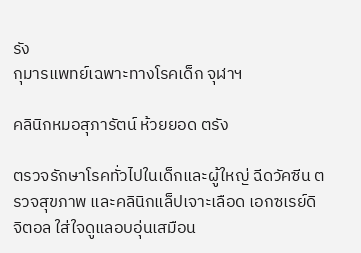รัง
กุมารแพทย์เฉพาะทางโรคเด็ก จุฬาฯ

คลินิกหมอสุภารัตน์ ห้วยยอด ตรัง

ตรวจรักษาโรคทั่วไปในเด็กและผู้ใหญ่ ฉีดวัคซีน ตรวจสุขภาพ และคลินิกแล็ปเจาะเลือด เอกซเรย์ดิจิตอล ใส่ใจดูแลอบอุ่นเสมือน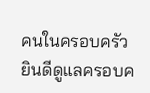คนในครอบครัว ยินดีดูแลครอบค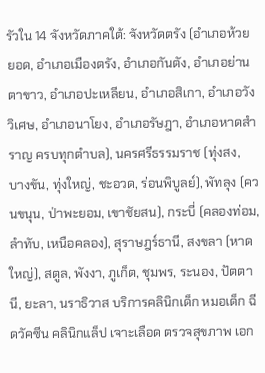รัวใน 14 จังหวัดภาคใต้: จังหวัดตรัง (อำเภอห้วยยอด, อำเภอเมืองตรัง, อำเภอกันตัง, อำเภอย่านตาขาว, อำเภอปะเหลียน, อำเภอสิเกา, อำเภอวังวิเศษ, อำเภอนาโยง, อำเภอรัษฎา, อำเภอหาดสำราญ ครบทุกตำบล), นครศรีธรรมราช (ทุ่งสง, บางขัน, ทุ่งใหญ่, ชะอวด, ร่อนพิบูลย์), พัทลุง (ควนขนุน, ป่าพะยอม, เขาชัยสน), กระบี่ (คลองท่อม, ลำทับ, เหนือคลอง), สุราษฎร์ธานี, สงขลา (หาดใหญ่), สตูล, พังงา, ภูเก็ต, ชุมพร, ระนอง, ปัตตานี, ยะลา, นราธิวาส บริการคลินิกเด็ก หมอเด็ก ฉีดวัคซีน คลินิกแล็ป เจาะเลือด ตรวจสุขภาพ เอก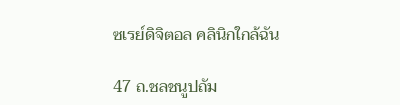ซเรย์ดิจิตอล คลินิกใกล้ฉัน

47 ถ.ชลชนูปถัม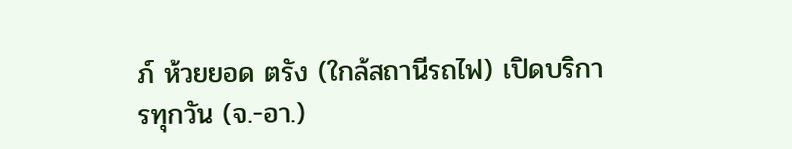ภ์ ห้วยยอด ตรัง (ใกล้สถานีรถไฟ) เปิดบริการทุกวัน (จ.-อา.)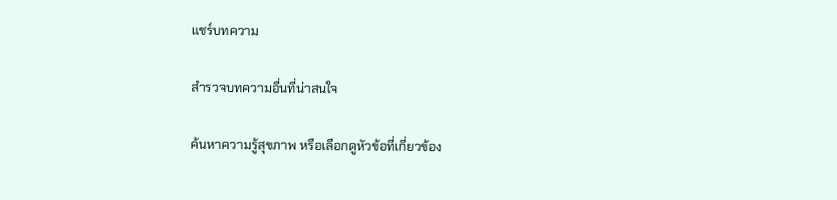แชร์บทความ

สำรวจบทความอื่นที่น่าสนใจ

ค้นหาความรู้สุขภาพ หรือเลือกดูหัวข้อที่เกี่ยวข้อง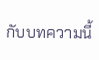กับบทความนี้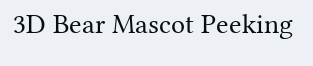3D Bear Mascot Peeking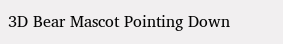3D Bear Mascot Pointing Down